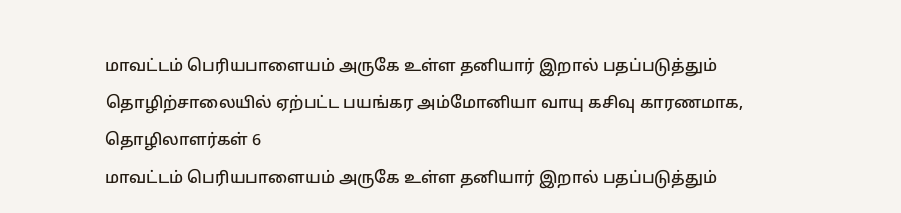மாவட்டம் பெரியபாளையம் அருகே உள்ள தனியார் இறால் பதப்படுத்தும் தொழிற்சாலையில் ஏற்பட்ட பயங்கர அம்மோனியா வாயு கசிவு காரணமாக, தொழிலாளர்கள் 6
மாவட்டம் பெரியபாளையம் அருகே உள்ள தனியார் இறால் பதப்படுத்தும்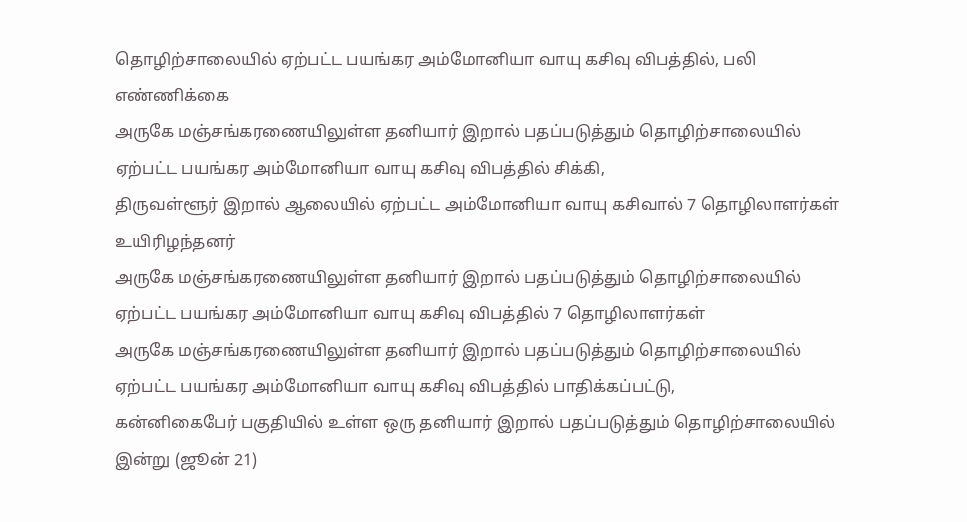தொழிற்சாலையில் ஏற்பட்ட பயங்கர அம்மோனியா வாயு கசிவு விபத்தில், பலி எண்ணிக்கை
அருகே மஞ்சங்கரணையிலுள்ள தனியார் இறால் பதப்படுத்தும் தொழிற்சாலையில் ஏற்பட்ட பயங்கர அம்மோனியா வாயு கசிவு விபத்தில் சிக்கி,
திருவள்ளூர் இறால் ஆலையில் ஏற்பட்ட அம்மோனியா வாயு கசிவால் 7 தொழிலாளர்கள் உயிரிழந்தனர்
அருகே மஞ்சங்கரணையிலுள்ள தனியார் இறால் பதப்படுத்தும் தொழிற்சாலையில் ஏற்பட்ட பயங்கர அம்மோனியா வாயு கசிவு விபத்தில் 7 தொழிலாளர்கள்
அருகே மஞ்சங்கரணையிலுள்ள தனியார் இறால் பதப்படுத்தும் தொழிற்சாலையில் ஏற்பட்ட பயங்கர அம்மோனியா வாயு கசிவு விபத்தில் பாதிக்கப்பட்டு,
கன்னிகைபேர் பகுதியில் உள்ள ஒரு தனியார் இறால் பதப்படுத்தும் தொழிற்சாலையில் இன்று (ஜூன் 21)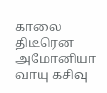காலை திடீரென அமோனியா வாயு கசிவு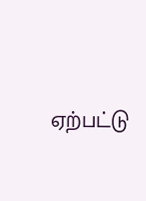ஏற்பட்டு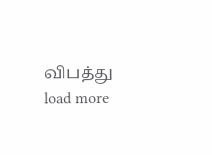விபத்து
load more